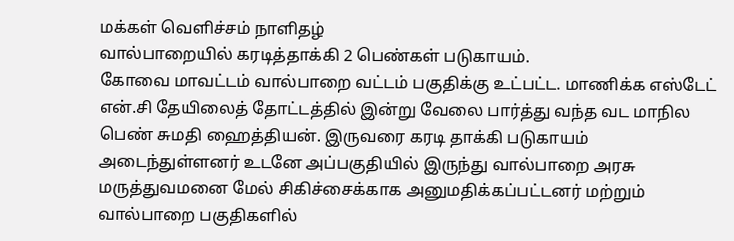மக்கள் வெளிச்சம் நாளிதழ்
வால்பாறையில் கரடித்தாக்கி 2 பெண்கள் படுகாயம்.
கோவை மாவட்டம் வால்பாறை வட்டம் பகுதிக்கு உட்பட்ட. மாணிக்க எஸ்டேட் என்.சி தேயிலைத் தோட்டத்தில் இன்று வேலை பார்த்து வந்த வட மாநில பெண் சுமதி ஹைத்தியன். இருவரை கரடி தாக்கி படுகாயம் அடைந்துள்ளனர் உடனே அப்பகுதியில் இருந்து வால்பாறை அரசு மருத்துவமனை மேல் சிகிச்சைக்காக அனுமதிக்கப்பட்டனர் மற்றும் வால்பாறை பகுதிகளில்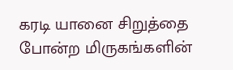கரடி யானை சிறுத்தை போன்ற மிருகங்களின்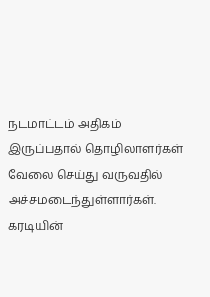நடமாட்டம் அதிகம் இருப்பதால் தொழிலாளர்கள் வேலை செய்து வருவதில் அச்சமடைந்துள்ளார்கள். கரடியின்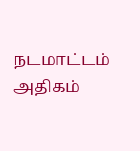நடமாட்டம் அதிகம்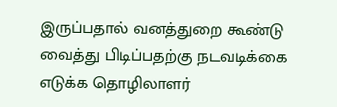இருப்பதால் வனத்துறை கூண்டு வைத்து பிடிப்பதற்கு நடவடிக்கை எடுக்க தொழிலாளர்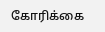கோரிக்கை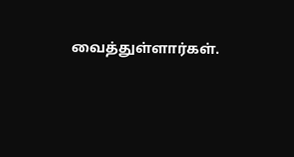வைத்துள்ளார்கள்.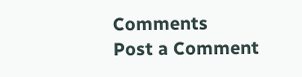Comments
Post a Comment